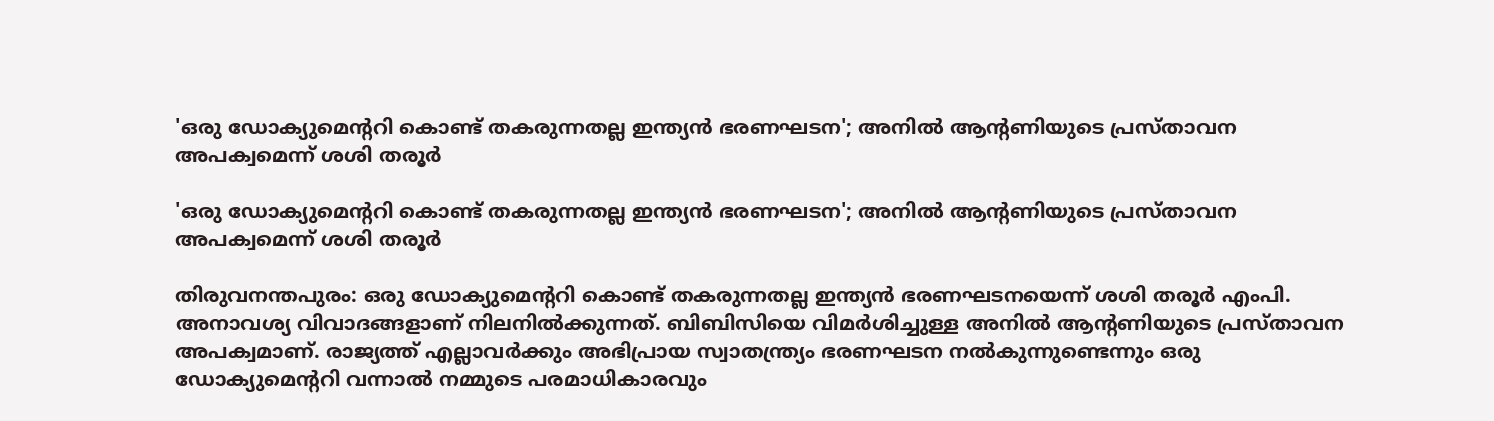'ഒരു ഡോക്യുമെന്ററി കൊണ്ട് തകരുന്നതല്ല ഇന്ത്യന്‍ ഭരണഘടന'; അനില്‍ ആന്റണിയുടെ പ്രസ്താവന അപക്വമെന്ന് ശശി തരൂര്‍

'ഒരു ഡോക്യുമെന്ററി കൊണ്ട് തകരുന്നതല്ല ഇന്ത്യന്‍ ഭരണഘടന'; അനില്‍ ആന്റണിയുടെ പ്രസ്താവന അപക്വമെന്ന് ശശി തരൂര്‍

തിരുവനന്തപുരം: ഒരു ഡോക്യുമെന്ററി കൊണ്ട് തകരുന്നതല്ല ഇന്ത്യന്‍ ഭരണഘടനയെന്ന് ശശി തരൂര്‍ എംപി. അനാവശ്യ വിവാദങ്ങളാണ് നിലനില്‍ക്കുന്നത്. ബിബിസിയെ വിമര്‍ശിച്ചുള്ള അനില്‍ ആന്റണിയുടെ പ്രസ്താവന അപക്വമാണ്. രാജ്യത്ത് എല്ലാവര്‍ക്കും അഭിപ്രായ സ്വാതന്ത്ര്യം ഭരണഘടന നല്‍കുന്നുണ്ടെന്നും ഒരു ഡോക്യുമെന്ററി വന്നാല്‍ നമ്മുടെ പരമാധികാരവും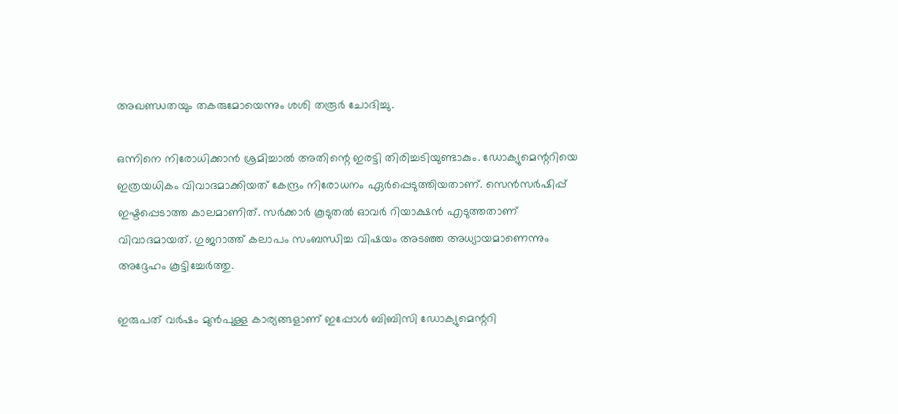അഖണ്ഡതയും തകരുമോയെന്നും ശശി തരൂര്‍ ചോദിച്ചു.

ഒന്നിനെ നിരോധിക്കാന്‍ ശ്രമിച്ചാല്‍ അതിന്റെ ഇരട്ടി തിരിച്ചടിയുണ്ടാകും. ഡോക്യുമെന്ററിയെ ഇത്രയധികം വിവാദമാക്കിയത് കേന്ദ്രം നിരോധനം ഏര്‍പ്പെടുത്തിയതാണ്. സെന്‍സര്‍ഷിപ്പ് ഇഷ്ടപ്പെടാത്ത കാലമാണിത്. സര്‍ക്കാര്‍ കൂടുതല്‍ ഓവര്‍ റിയാക്ഷന്‍ എടുത്തതാണ് വിവാദമായത്. ഗുജറാത്ത് കലാപം സംബന്ധിച്ച വിഷയം അടഞ്ഞ അധ്യായമാണെന്നും അദ്ദേഹം കൂട്ടിച്ചേര്‍ത്തു.

ഇരുപത് വര്‍ഷം മുന്‍പുള്ള കാര്യങ്ങളാണ് ഇപ്പോള്‍ ബിബിസി ഡോക്യുമെന്ററി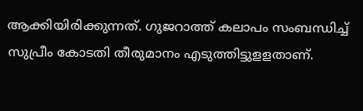ആക്കിയിരിക്കുന്നത്. ഗുജറാത്ത് കലാപം സംബന്ധിച്ച് സുപ്രീം കോടതി തീരുമാനം എടുത്തിട്ടുളളതാണ്.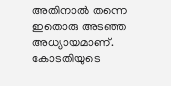അതിനാല്‍ തന്നെ ഇതൊരു അടഞ്ഞ അധ്യായമാണ്. കോടതിയുടെ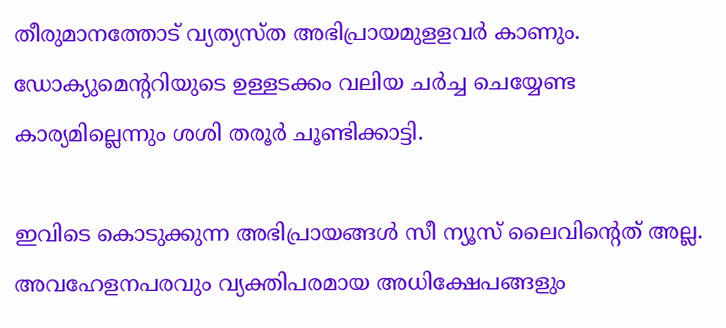തീരുമാനത്തോട് വ്യത്യസ്ത അഭിപ്രായമുളളവര്‍ കാണും. ഡോക്യുമെന്ററിയുടെ ഉള്ളടക്കം വലിയ ചര്‍ച്ച ചെയ്യേണ്ട കാര്യമില്ലെന്നും ശശി തരൂര്‍ ചൂണ്ടിക്കാട്ടി.

ഇവിടെ കൊടുക്കുന്ന അഭിപ്രായങ്ങള്‍ സീ ന്യൂസ് ലൈവിന്റെത് അല്ല. അവഹേളനപരവും വ്യക്തിപരമായ അധിക്ഷേപങ്ങളും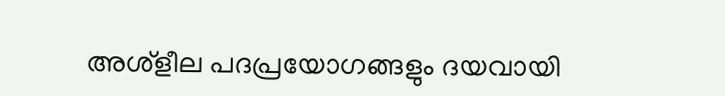അശ്‌ളീല പദപ്രയോഗങ്ങളും ദയവായി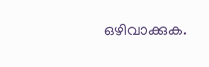ഒഴിവാക്കുക.